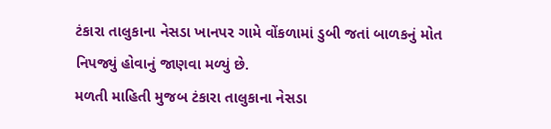ટંકારા તાલુકાના નેસડા ખાનપર ગામે વોંકળામાં ડુબી જતાં બાળકનું મોત નિપજ્યું હોવાનું જાણવા મળ્યું છે.
મળતી માહિતી મુજબ ટંકારા તાલુકાના નેસડા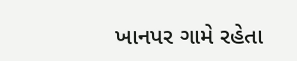ખાનપર ગામે રહેતા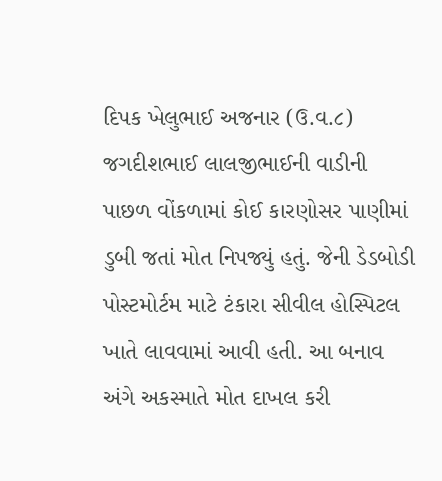દિપક ખેલુભાઈ અજનાર (ઉ.વ.૮) જગદીશભાઈ લાલજીભાઈની વાડીની પાછળ વોંકળામાં કોઈ કારણોસર પાણીમાં ડુબી જતાં મોત નિપજ્યું હતું. જેની ડેડબોડી પોસ્ટમોર્ટમ માટે ટંકારા સીવીલ હોસ્પિટલ ખાતે લાવવામાં આવી હતી. આ બનાવ અંગે અકસ્માતે મોત દાખલ કરી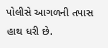પોલીસે આગળની તપાસ હાથ ધરી છે.